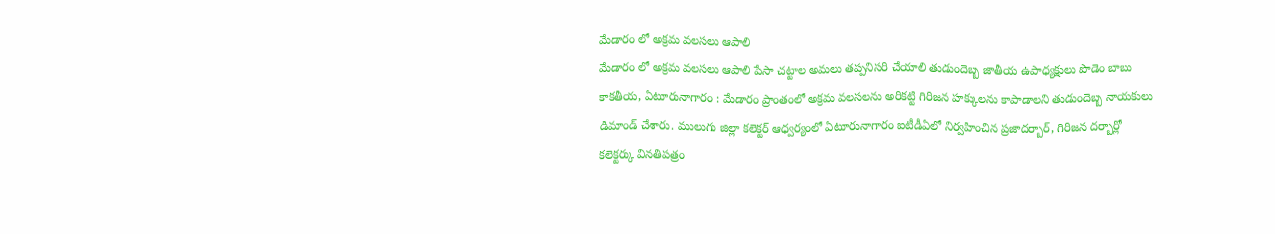మేడారం లో అక్రమ వలసలు ఆపాలి
మేడారం లో అక్రమ వలసలు ఆపాలి పేసా చట్టాల అమలు తప్పనిసరి చేయాలి తుడుందెబ్బ జాతీయ ఉపాధ్యక్షులు పొడెం బాబు కాకతీయ, ఏటూరునాగారం : మేడారం ప్రాంతంలో అక్రమ వలసలను అరికట్టి గిరిజన హక్కులను కాపాడాలని తుడుందెబ్బ నాయకులు డిమాండ్ చేశారు. ములుగు జిల్లా కలెక్టర్ ఆధ్వర్యంలో ఏటూరునాగారం ఐటీడీఏలో నిర్వహించిన ప్రజాదర్బార్, గిరిజన దర్బార్లో కలెక్టర్కు వినతిపత్రం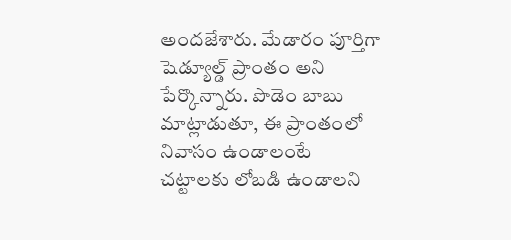అందజేశారు. మేడారం పూర్తిగా షెడ్యూల్డ్ ప్రాంతం అని పేర్కొన్నారు. పొడెం బాబు మాట్లాడుతూ, ఈ ప్రాంతంలో నివాసం ఉండాలంటే చట్టాలకు లోబడి ఉండాలని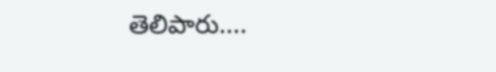తెలిపారు....